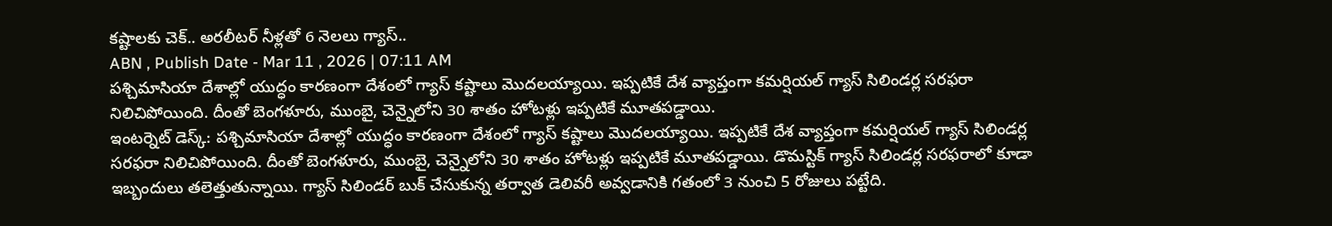కష్టాలకు చెక్.. అరలీటర్ నీళ్లతో 6 నెలలు గ్యాస్..
ABN , Publish Date - Mar 11 , 2026 | 07:11 AM
పశ్చిమాసియా దేశాల్లో యుద్ధం కారణంగా దేశంలో గ్యాస్ కష్టాలు మొదలయ్యాయి. ఇప్పటికే దేశ వ్యాప్తంగా కమర్షియల్ గ్యాస్ సిలిండర్ల సరఫరా నిలిచిపోయింది. దీంతో బెంగళూరు, ముంబై, చెన్నైలోని 30 శాతం హోటళ్లు ఇప్పటికే మూతపడ్డాయి.
ఇంటర్నెట్ డెస్క్: పశ్చిమాసియా దేశాల్లో యుద్ధం కారణంగా దేశంలో గ్యాస్ కష్టాలు మొదలయ్యాయి. ఇప్పటికే దేశ వ్యాప్తంగా కమర్షియల్ గ్యాస్ సిలిండర్ల సరఫరా నిలిచిపోయింది. దీంతో బెంగళూరు, ముంబై, చెన్నైలోని 30 శాతం హోటళ్లు ఇప్పటికే మూతపడ్డాయి. డొమస్టిక్ గ్యాస్ సిలిండర్ల సరఫరాలో కూడా ఇబ్బందులు తలెత్తుతున్నాయి. గ్యాస్ సిలిండర్ బుక్ చేసుకున్న తర్వాత డెలివరీ అవ్వడానికి గతంలో 3 నుంచి 5 రోజులు పట్టేది.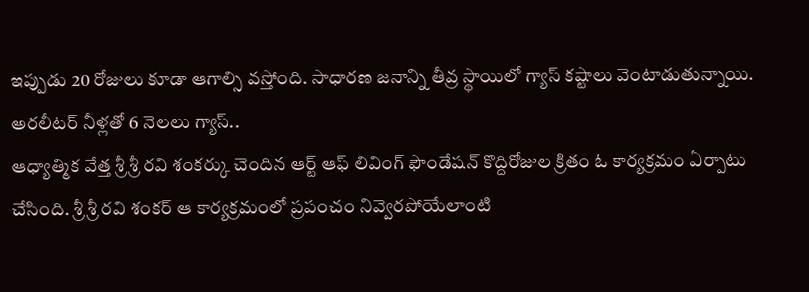ఇప్పుడు 20 రోజులు కూడా ఆగాల్సి వస్తోంది. సాధారణ జనాన్ని తీవ్ర స్థాయిలో గ్యాస్ కష్టాలు వెంటాడుతున్నాయి.
అరలీటర్ నీళ్లతో 6 నెలలు గ్యాస్..
ఆధ్యాత్మిక వేత్త శ్రీ శ్రీ రవి శంకర్కు చెందిన ఆర్ట్ ఆఫ్ లివింగ్ ఫౌండేషన్ కొద్దిరోజుల క్రితం ఓ కార్యక్రమం ఏర్పాటు చేసింది. శ్రీ శ్రీ రవి శంకర్ ఆ కార్యక్రమంలో ప్రపంచం నివ్వెరపోయేలాంటి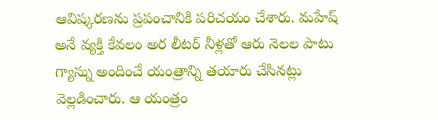ఆవిష్కరణను ప్రపంచానికి పరిచయం చేశారు. మహేష్ అనే వ్యక్తి కేవలం అర లీటర్ నీళ్లతో ఆరు నెలల పాటు గ్యాస్ను అందించే యంత్రాన్ని తయారు చేసినట్లు వెల్లడించారు. ఆ యంత్రం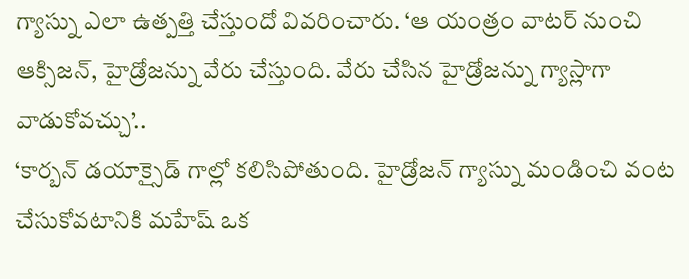గ్యాస్ను ఎలా ఉత్పత్తి చేస్తుందో వివరించారు. ‘ఆ యంత్రం వాటర్ నుంచి ఆక్సిజన్, హైడ్రోజన్ను వేరు చేస్తుంది. వేరు చేసిన హైడ్రోజన్ను గ్యాస్లాగా వాడుకోవచ్చు’..
‘కార్బన్ డయాక్సైడ్ గాల్లో కలిసిపోతుంది. హైడ్రోజన్ గ్యాస్ను మండించి వంట చేసుకోవటానికి మహేష్ ఒక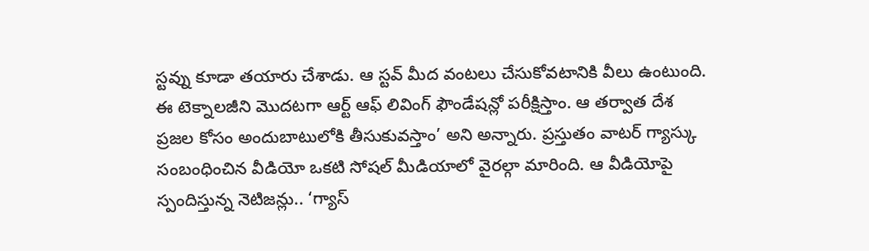స్టవ్ను కూడా తయారు చేశాడు. ఆ స్టవ్ మీద వంటలు చేసుకోవటానికి వీలు ఉంటుంది. ఈ టెక్నాలజీని మొదటగా ఆర్ట్ ఆఫ్ లివింగ్ ఫౌండేషన్లో పరీక్షిస్తాం. ఆ తర్వాత దేశ ప్రజల కోసం అందుబాటులోకి తీసుకువస్తాం’ అని అన్నారు. ప్రస్తుతం వాటర్ గ్యాస్కు సంబంధించిన వీడియో ఒకటి సోషల్ మీడియాలో వైరల్గా మారింది. ఆ వీడియోపై స్పందిస్తున్న నెటిజన్లు.. ‘గ్యాస్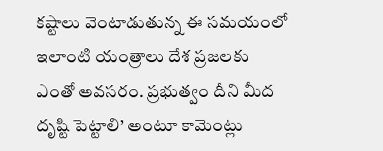కష్టాలు వెంటాడుతున్న ఈ సమయంలో ఇలాంటి యంత్రాలు దేశ ప్రజలకు ఎంతో అవసరం. ప్రభుత్వం దీని మీద దృష్టి పెట్టాలి’ అంటూ కామెంట్లు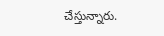చేస్తున్నారు.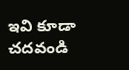ఇవి కూడా చదవండి